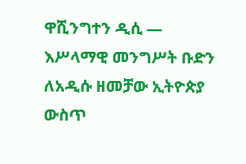ዋሺንግተን ዲሲ —
እሥላማዊ መንግሥት ቡድን ለአዲሱ ዘመቻው ኢትዮጵያ ውስጥ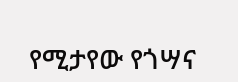የሚታየው የጎሣና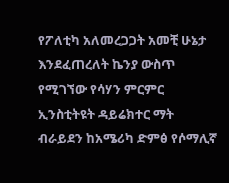የፖለቲካ አለመረጋጋት አመቺ ሁኔታ እንደፈጠረለት ኬንያ ውስጥ የሚገኘው የሳሃን ምርምር ኢንስቲትዩት ዳይሬክተር ማት ብራይደን ከአሜሪካ ድምፅ የሶማሊኛ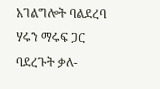አገልግሎት ባልደረባ ሃሩን ማሩፍ ጋር ባደረጉት ቃለ-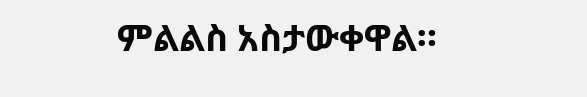ምልልስ አስታውቀዋል።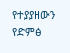የተያያዘውን የድምፅ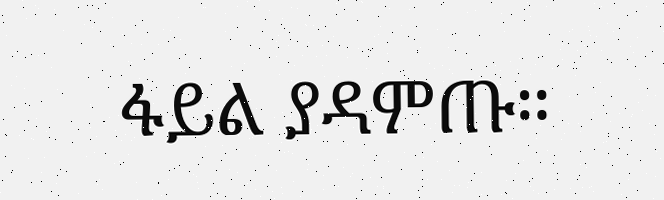ፋይል ያዳምጡ።